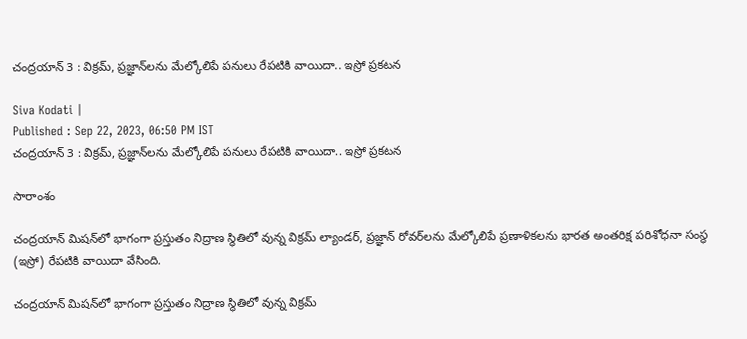చంద్రయాన్ 3 : విక్రమ్, ప్రజ్ఞాన్‌లను మేల్కోలిపే పనులు రేపటికి వాయిదా.. ఇస్రో ప్రకటన

Siva Kodati |
Published : Sep 22, 2023, 06:50 PM IST
చంద్రయాన్ 3 : విక్రమ్, ప్రజ్ఞాన్‌లను మేల్కోలిపే పనులు రేపటికి వాయిదా.. ఇస్రో ప్రకటన

సారాంశం

చంద్రయాన్ మిషన్‌లో భాగంగా ప్రస్తుతం నిద్రాణ స్థితిలో వున్న విక్రమ్ ల్యాండర్, ప్రజ్ఞాన్ రోవర్‌లను మేల్కోలిపే ప్రణాళికలను భారత అంతరిక్ష పరిశోధనా సంస్థ (ఇస్రో) రేపటికి వాయిదా వేసింది.

చంద్రయాన్ మిషన్‌లో భాగంగా ప్రస్తుతం నిద్రాణ స్థితిలో వున్న విక్రమ్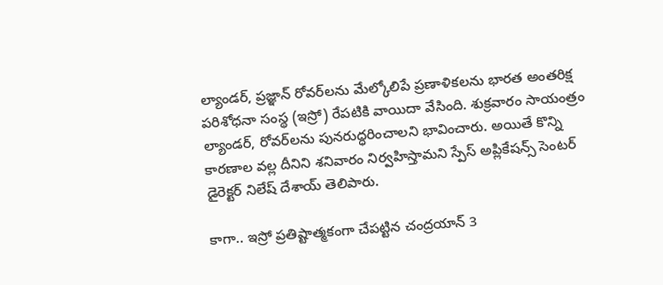ల్యాండర్, ప్రజ్ఞాన్ రోవర్‌లను మేల్కోలిపే ప్రణాళికలను భారత అంతరిక్ష పరిశోధనా సంస్థ (ఇస్రో) రేపటికి వాయిదా వేసింది. శుక్రవారం సాయంత్రం ల్యాండర్, రోవర్‌లను పునరుద్ధరించాలని భావించారు. అయితే కొన్ని కారణాల వల్ల దీనిని శనివారం నిర్వహిస్తామని స్పేస్ అప్లికేషన్స్ సెంటర్ డైరెక్టర్ నిలేష్ దేశాయ్ తెలిపారు.

కాగా.. ఇస్రో ప్రతిష్టాత్మకంగా చేపట్టిన చంద్రయాన్ 3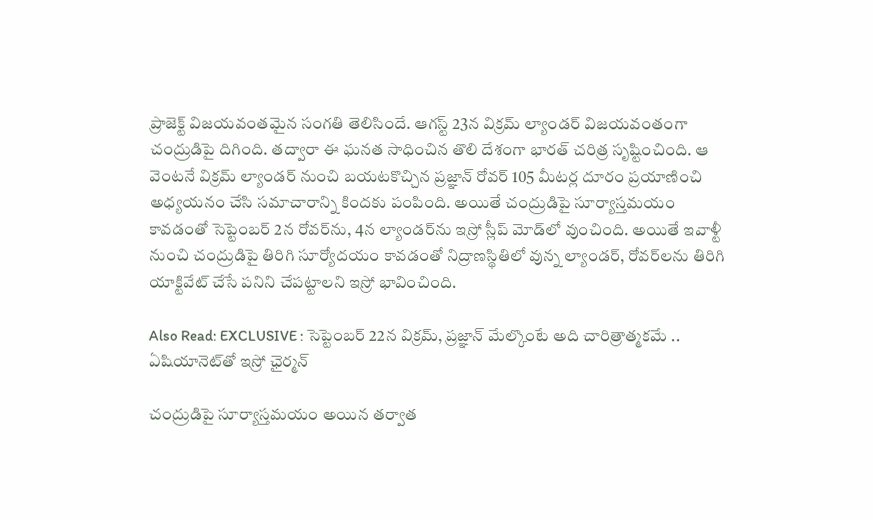ప్రాజెక్ట్ విజయవంతమైన సంగతి తెలిసిందే. ఆగస్ట్ 23న విక్రమ్ ల్యాండర్ విజయవంతంగా చంద్రుడిపై దిగింది. తద్వారా ఈ ఘనత సాధించిన తొలి దేశంగా భారత్ చరిత్ర సృష్టించింది. ఆ వెంటనే విక్రమ్ ల్యాండర్ నుంచి బయటకొచ్చిన ప్రజ్ఞాన్ రోవర్ 105 మీటర్ల దూరం ప్రయాణించి అధ్యయనం చేసి సమాచారాన్ని కిందకు పంపింది. అయితే చంద్రుడిపై సూర్యాస్తమయం కావడంతో సెప్టెంబర్ 2న రోవర్‌ను, 4న ల్యాండర్‌ను ఇస్రో స్లీప్ మోడ్‌లో వుంచింది. అయితే ఇవాళ్టీ నుంచి చంద్రుడిపై తిరిగి సూర్యోదయం కావడంతో నిద్రాణస్థితిలో వున్న ల్యాండర్, రోవర్‌లను తిరిగి యాక్టివేట్ చేసే పనిని చేపట్టాలని ఇస్రో భావించింది.

Also Read: EXCLUSIVE : సెప్టెంబర్ 22న విక్రమ్, ప్రజ్ఞాన్ మేల్కొంటే అది చారిత్రాత్మకమే .. ఏషియానెట్‌తో ఇస్రో ఛైర్మన్

చంద్రుడిపై సూర్యాస్తమయం అయిన తర్వాత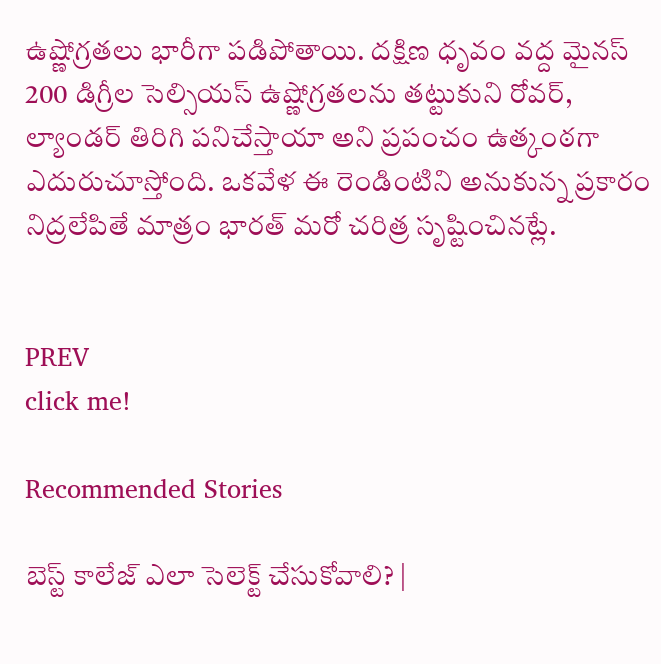ఉష్ణోగ్రతలు భారీగా పడిపోతాయి. దక్షిణ ధృవం వద్ద మైనస్ 200 డిగ్రీల సెల్సియస్ ఉష్ణోగ్రతలను తట్టుకుని రోవర్, ల్యాండర్ తిరిగి పనిచేస్తాయా అని ప్రపంచం ఉత్కంఠగా ఎదురుచూస్తోంది. ఒకవేళ ఈ రెండింటిని అనుకున్న ప్రకారం నిద్రలేపితే మాత్రం భారత్ మరో చరిత్ర సృష్టించినట్లే.


PREV
click me!

Recommended Stories

బెస్ట్ కాలేజ్ ఎలా సెలెక్ట్ చేసుకోవాలి? |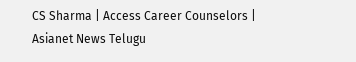CS Sharma | Access Career Counselors | Asianet News Telugu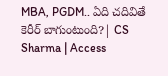MBA, PGDM.. ఏది చదివితే కెరీర్ బాగుంటుంది?| CS Sharma | Access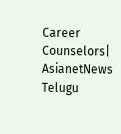Career Counselors| AsianetNews Telugu